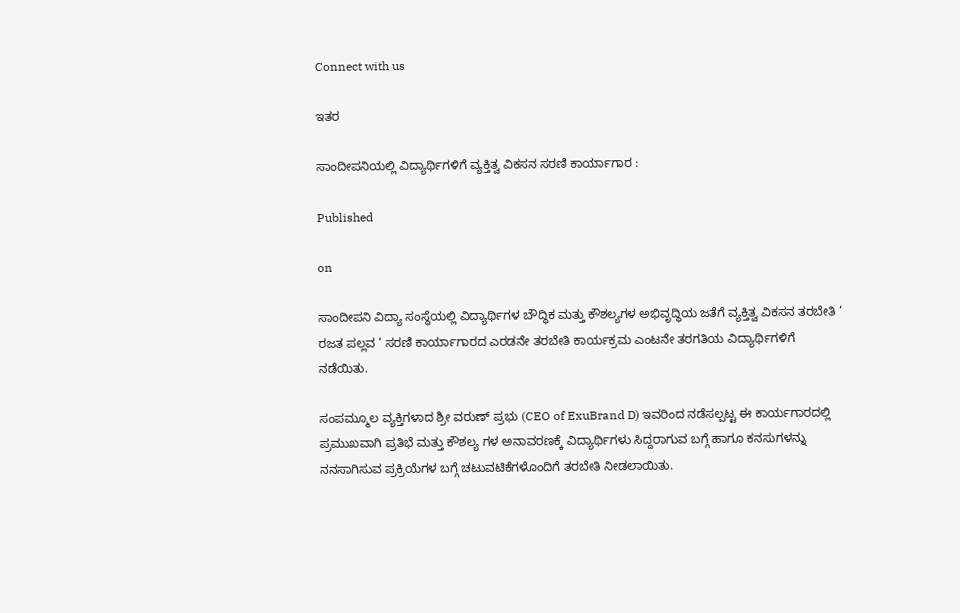Connect with us

ಇತರ

ಸಾಂದೀಪನಿಯಲ್ಲಿ ವಿದ್ಯಾರ್ಥಿಗಳಿಗೆ ವ್ಯಕ್ತಿತ್ವ ವಿಕಸನ ಸರಣಿ ಕಾರ್ಯಾಗಾರ :

Published

on

ಸಾಂದೀಪನಿ ವಿದ್ಯಾ ಸಂಸ್ಥೆಯಲ್ಲಿ ವಿದ್ಯಾರ್ಥಿಗಳ ಬೌದ್ಧಿಕ ಮತ್ತು ಕೌಶಲ್ಯಗಳ ಅಭಿವೃದ್ಧಿಯ ಜತೆಗೆ ವ್ಯಕ್ತಿತ್ವ ವಿಕಸನ ತರಬೇತಿ ‘ ರಜತ ಪಲ್ಲವ ‘ ಸರಣಿ ಕಾರ್ಯಾಗಾರದ ಎರಡನೇ ತರಬೇತಿ ಕಾರ್ಯಕ್ರಮ ಎಂಟನೇ ತರಗತಿಯ ವಿದ್ಯಾರ್ಥಿಗಳಿಗೆ ನಡೆಯಿತು.

ಸಂಪಮ್ಮೂಲ ವ್ಯಕ್ತಿಗಳಾದ ಶ್ರೀ ವರುಣ್ ಪ್ರಭು (CEO of ExuBrand D) ಇವರಿಂದ ನಡೆಸಲ್ಪಟ್ಟ ಈ ಕಾರ್ಯಗಾರದಲ್ಲಿ ಪ್ರಮುಖವಾಗಿ ಪ್ರತಿಭೆ ಮತ್ತು ಕೌಶಲ್ಯ ಗಳ ಅನಾವರಣಕ್ಕೆ ವಿದ್ಯಾರ್ಥಿಗಳು ಸಿದ್ದರಾಗುವ ಬಗ್ಗೆ ಹಾಗೂ ಕನಸುಗಳನ್ನು ನನಸಾಗಿಸುವ ಪ್ರಕ್ರಿಯೆಗಳ ಬಗ್ಗೆ ಚಟುವಟಿಕೆಗಳೊಂದಿಗೆ ತರಬೇತಿ ನೀಡಲಾಯಿತು.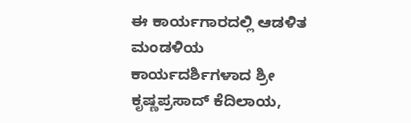ಈ ಕಾರ್ಯಗಾರದಲ್ಲಿ ಆಡಳಿತ ಮಂಡಳಿಯ ಕಾರ್ಯದರ್ಶಿಗಳಾದ ಶ್ರೀ ಕೃಷ್ಣಪ್ರಸಾದ್ ಕೆದಿಲಾಯ,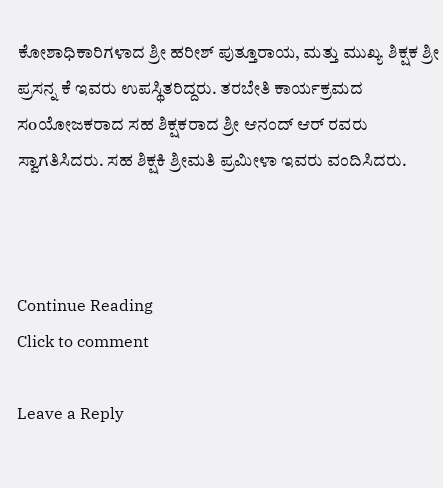ಕೋಶಾಧಿಕಾರಿಗಳಾದ ಶ್ರೀ ಹರೀಶ್ ಪುತ್ತೂರಾಯ, ಮತ್ತು ಮುಖ್ಯ ಶಿಕ್ಷಕ ಶ್ರೀ ಪ್ರಸನ್ನ ಕೆ ಇವರು ಉಪಸ್ಥಿತರಿದ್ದರು. ತರಬೇತಿ ಕಾರ್ಯಕ್ರಮದ ಸoಯೋಜಕರಾದ ಸಹ ಶಿಕ್ಷಕರಾದ ಶ್ರೀ ಆನಂದ್ ಆರ್ ರವರು ಸ್ವಾಗತಿಸಿದರು. ಸಹ ಶಿಕ್ಷಕಿ ಶ್ರೀಮತಿ ಪ್ರಮೀಳಾ ಇವರು ವಂದಿಸಿದರು.



Continue Reading
Click to comment

Leave a Reply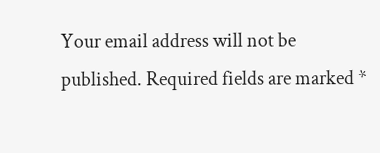Your email address will not be published. Required fields are marked *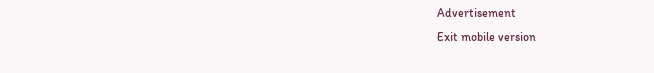Advertisement
Exit mobile version